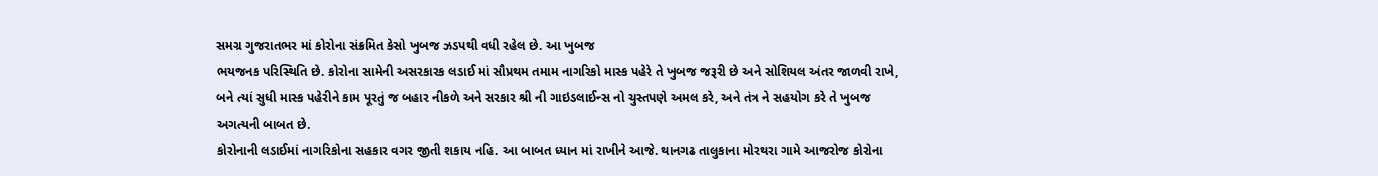સમગ્ર ગુજરાતભર માં કોરોના સંક્રમિત કેસો ખુબજ ઝડપથી વધી રહેલ છે. આ ખુબજ
ભયજનક પરિસ્થિતિ છે. કોરોના સામેની અસરકારક લડાઈ માં સૌપ્રથમ તમામ નાગરિકો માસ્ક પહેરે તે ખુબજ જરૂરી છે અને સોશિયલ અંતર જાળવી રાખે,
બને ત્યાં સુધી માસ્ક પહેરીને કામ પૂરતું જ બહાર નીકળે અને સરકાર શ્રી ની ગાઇડલાઈન્સ નો ચુસ્તપણે અમલ કરે, અને તંત્ર ને સહયોગ કરે તે ખુબજ અગત્યની બાબત છે.
કોરોનાની લડાઈમાં નાગરિકોના સહકાર વગર જીતી શકાય નહિ. આ બાબત ધ્યાન માં રાખીને આજે. થાનગઢ તાલુકાના મોરથરા ગામે આજરોજ કોરોના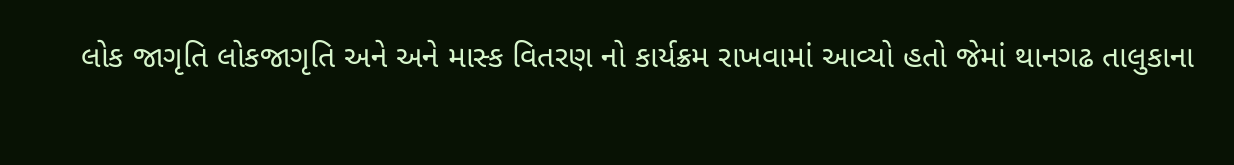લોક જાગૃતિ લોકજાગૃતિ અને અને માસ્ક વિતરણ નો કાર્યક્રમ રાખવામાં આવ્યો હતો જેમાં થાનગઢ તાલુકાના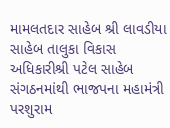મામલતદાર સાહેબ શ્રી લાવડીયા સાહેબ તાલુકા વિકાસ અધિકારીશ્રી પટેલ સાહેબ સંગઠનમાંથી ભાજપના મહામંત્રી પરશુરામ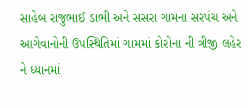સાહેબ રાજુભાઈ ડાભી અને સસરા ગામના સરપંચ અને આગેવાનોની ઉપસ્થિતિમાં ગામમાં કોરોના ની ત્રીજી લહેર ને ધ્યાનમાં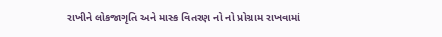રાખીને લોકજાગૃતિ અને માસ્ક વિતરણ નો નો પ્રોગ્રામ રાખવામાં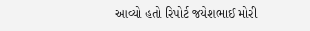આવ્યો હતો રિપોર્ટ જયેશભાઈ મોરી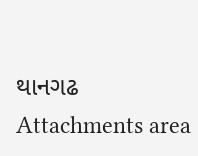થાનગઢ
Attachments area